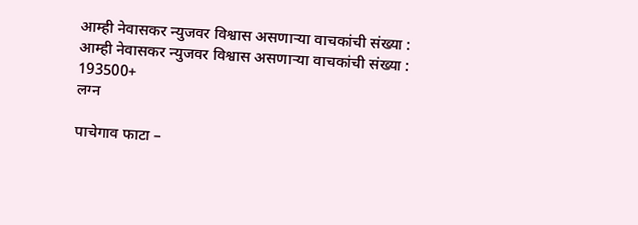आम्ही नेवासकर न्युजवर विश्वास असणाऱ्या वाचकांची संख्या :
आम्ही नेवासकर न्युजवर विश्वास असणाऱ्या वाचकांची संख्या :
193500+
लग्न

पाचेगाव फाटा –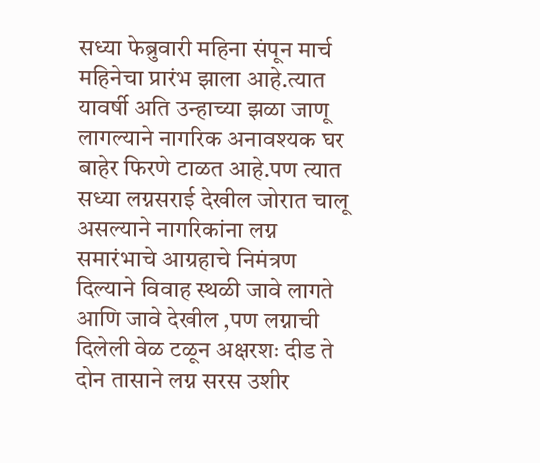सध्या फेब्रुवारी महिना संपून मार्च महिनेचा प्रारंभ झाला आहे.त्यात यावर्षी अति उन्हाच्या झळा जाणू लागल्याने नागरिक अनावश्यक घर बाहेर फिरणे टाळत आहे.पण त्यात सध्या लग्नसराई देखील जोरात चालू असल्याने नागरिकांना लग्न समारंभाचे आग्रहाचे निमंत्रण दिल्याने विवाह स्थळी जावे लागते आणि जावे देखील ,पण लग्नाची दिलेली वेळ टळून अक्षरशः दीड ते दोन तासाने लग्न सरस उशीर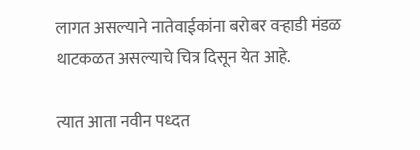लागत असल्याने नातेवाईकांना बरोबर वऱ्हाडी मंडळ थाटकळत असल्याचे चित्र दिसून येत आहे.

त्यात आता नवीन पध्दत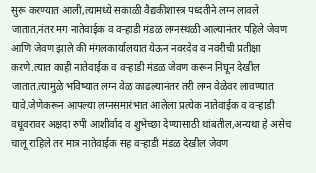सुरू करण्यात आली,त्यामध्ये सकाळी वैद्यकीशास्त्र पध्दतीने लग्न लावले जातात,नंतर मग नातेवाईक व वऱ्हाडी मंडळ लग्नस्थळी आल्यानंतर पहिले जेवण आणि जेवण झाले की मंगलकार्यालयात येऊन नवरदेव व नवरीची प्रतीक्षा करणे.त्यात काही नातेवाईक व वऱ्हाडी मंडळ जेवण करून निघून देखील जातात.त्यामुळे भविष्यात लग्न वेळ काढल्यानंतर तरी लग्न वेळेवर लावण्यात यावे.जेणेकरून आपल्या लग्नसमारंभात आलेला प्रत्येक नातेवाईक व वऱ्हाडी वधूवरावर अक्षदा रुपी आशीर्वाद व शुभेच्छा देण्यासाठी थांबतील,अन्यथा हे असेच चालू राहिले तर मात्र नातेवाईक सह वऱ्हाडी मंडळ देखील जेवण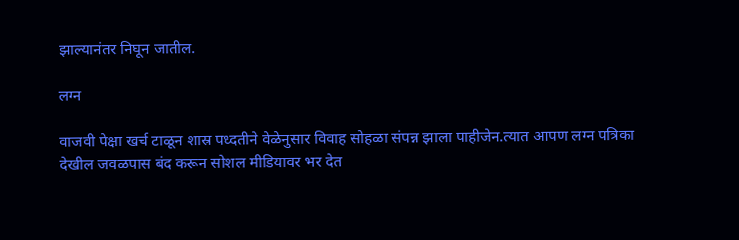झाल्यानंतर निघून जातील.

लग्न

वाजवी पेक्षा खर्च टाळून शास्र पध्दतीने वेळेनुसार विवाह सोहळा संपन्न झाला पाहीजेन.त्यात आपण लग्न पत्रिका देखील जवळपास बंद करून सोशल मीडियावर भर देत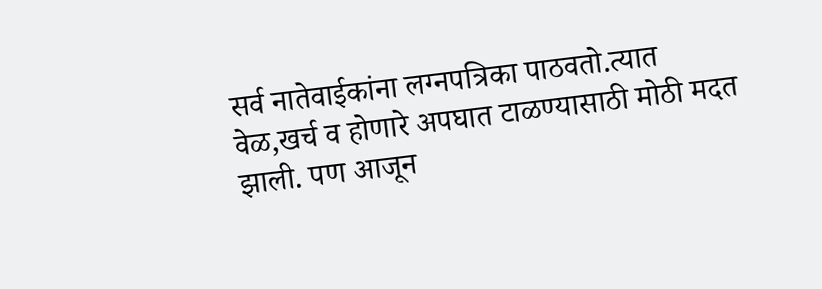सर्व नातेवाईकांना लग्नपत्रिका पाठवतो.त्यात वेळ,खर्च व होणारे अपघात टाळण्यासाठी मोठी मदत झाली. पण आजून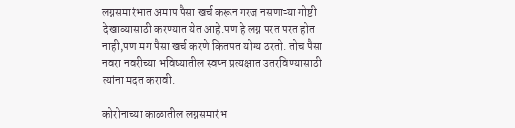लग्नसमारंभात अमाप पैसा खर्च करून गरज नसणाऱ्या गोष्टी देखाव्यासाठी करण्यात येत आहे.पण हे लग्न परत परत होत नाही,पण मग पैसा खर्च करणे कितपत योग्य ठरतो. तोच पैसा नवरा नवरीच्या भविष्यातील स्वप्न प्रत्यक्षात उतरविण्यासाठी त्यांना मदत करावी.

कोरोनाच्या काळातील लग्नसमारंभ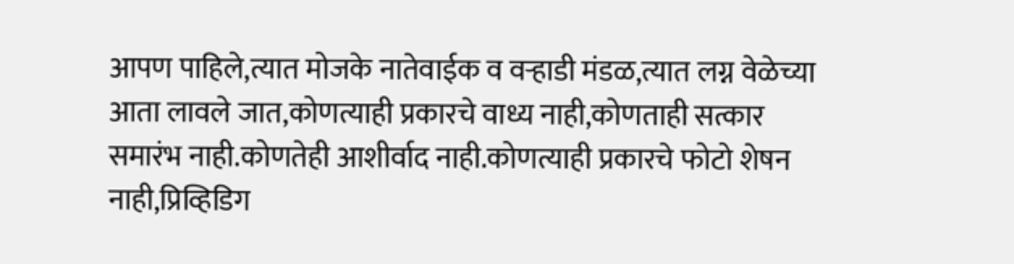आपण पाहिले,त्यात मोजके नातेवाईक व वऱ्हाडी मंडळ,त्यात लग्न वेळेच्या आता लावले जात,कोणत्याही प्रकारचे वाध्य नाही,कोणताही सत्कार समारंभ नाही.कोणतेही आशीर्वाद नाही.कोणत्याही प्रकारचे फोटो शेषन नाही,प्रिव्हिडिग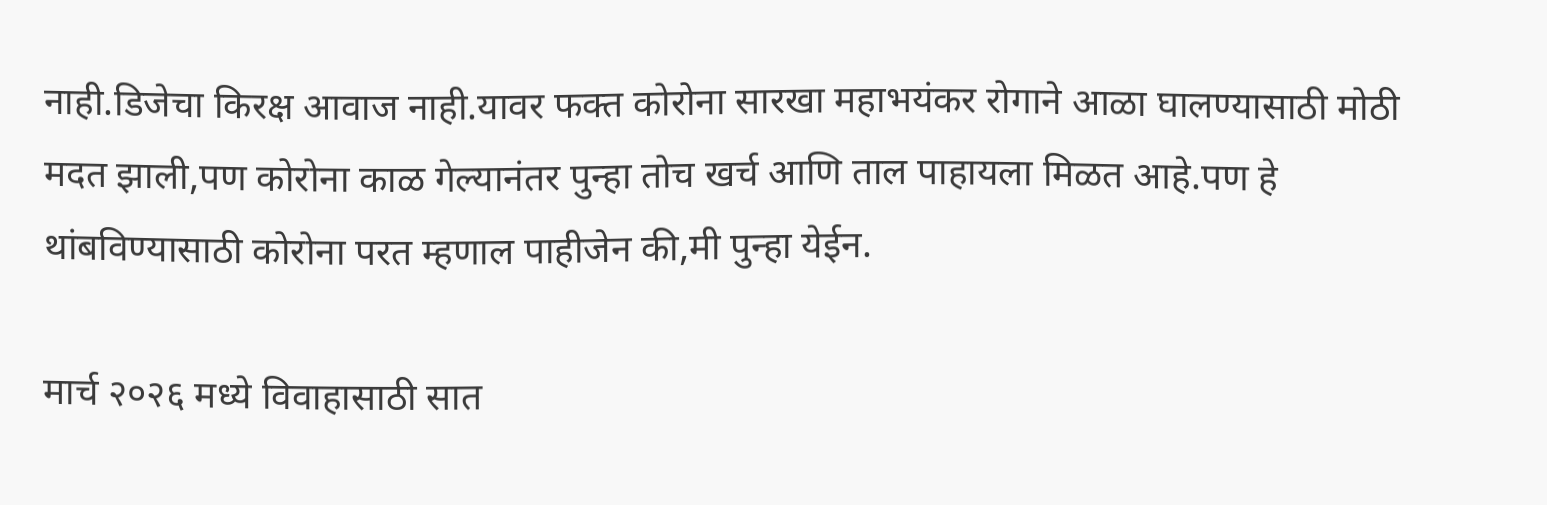नाही.डिजेचा किरक्ष आवाज नाही.यावर फक्त कोरोना सारखा महाभयंकर रोगाने आळा घालण्यासाठी मोठी मदत झाली,पण कोरोना काळ गेल्यानंतर पुन्हा तोच खर्च आणि ताल पाहायला मिळत आहे.पण हे थांबविण्यासाठी कोरोना परत म्हणाल पाहीजेन की,मी पुन्हा येईन.

मार्च २०२६ मध्ये विवाहासाठी सात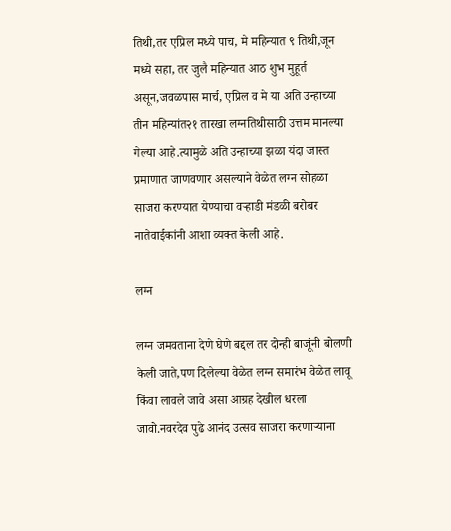तिथी,तर एप्रिल मध्ये पाच, मे महिन्यात ९ तिथी,जून मध्ये सहा, तर जुलै महिन्यात आठ शुभ मुहूर्त असून,जवळपास मार्च, एप्रिल व मे या अति उन्हाच्या तीन महिन्यांत२१ तारखा लग्नतिथीसाठी उत्तम मानल्या गेल्या आहे.त्यामुळे अति उन्हाच्या झळा यंदा जास्त प्रमाणात जाणवणार असल्याने वेळेत लग्न सोहळा साजरा करण्यात येण्याचा वऱ्हाडी मंडळी बरोबर नातेवाईकांनी आशा व्यक्त केली आहे.

लग्न

लग्न जमवताना देणे घेणे बद्दल तर दोन्ही बाजूंनी बोलणी केली जाते,पण दिलेल्या वेळेत लग्न समारंभ वेळेत लावू किंवा लावले जावे असा आग्रह देखील धरला जावो.नवरदेव पुढे आनंद उत्सव साजरा करणाऱ्याना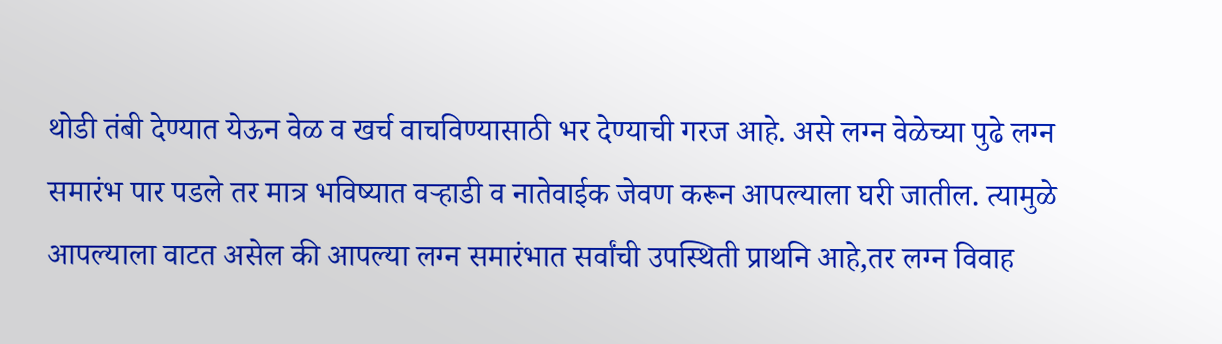थोडी तंबी देण्यात येऊन वेळ व खर्च वाचविण्यासाठी भर देण्याची गरज आहे. असे लग्न वेळेच्या पुढे लग्न समारंभ पार पडले तर मात्र भविष्यात वऱ्हाडी व नातेवाईक जेवण करून आपल्याला घरी जातील. त्यामुळे आपल्याला वाटत असेल की आपल्या लग्न समारंभात सर्वांची उपस्थिती प्राथनि आहे,तर लग्न विवाह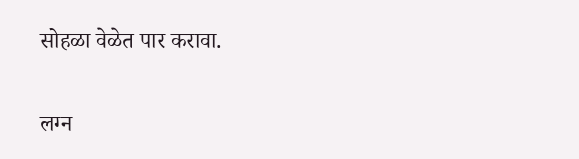सोहळा वेळेत पार करावा.

लग्न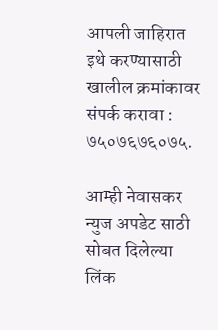आपली जाहिरात इथे करण्यासाठी खालील क्रमांकावर संपर्क करावा :
७५०७६७६०७५.

आम्ही नेवासकर न्युज अपडेट साठी सोबत दिलेल्या लिंक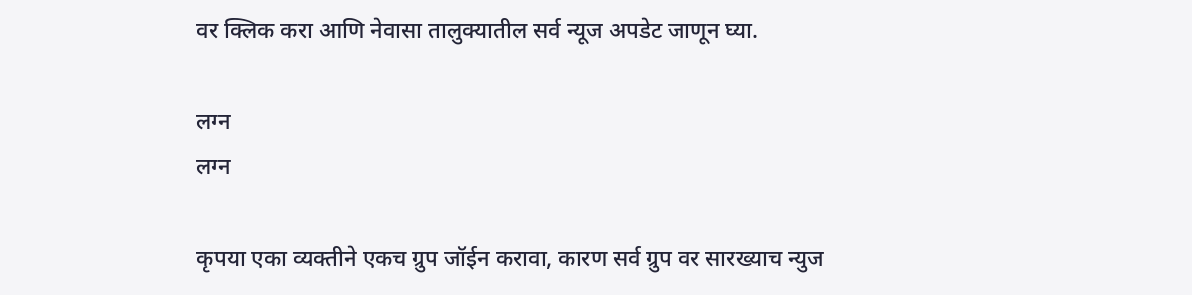वर क्लिक करा आणि नेवासा तालुक्यातील सर्व न्यूज अपडेट जाणून घ्या.

लग्न
लग्न

कृपया एका व्यक्तीने एकच ग्रुप जॉईन करावा, कारण सर्व ग्रुप वर सारख्याच न्युज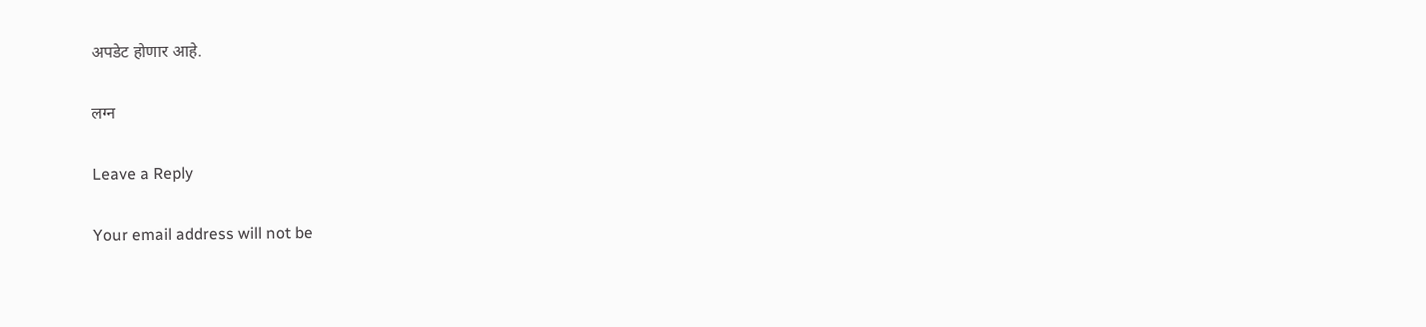अपडेट होणार आहे.

लग्न

Leave a Reply

Your email address will not be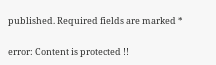published. Required fields are marked *

error: Content is protected !!